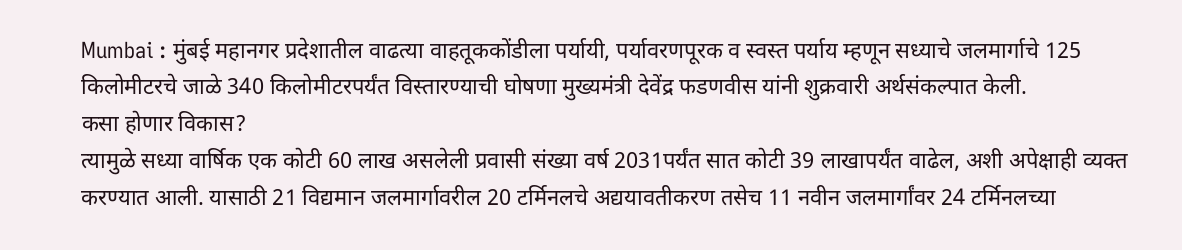Mumbai : मुंबई महानगर प्रदेशातील वाढत्या वाहतूककोंडीला पर्यायी, पर्यावरणपूरक व स्वस्त पर्याय म्हणून सध्याचे जलमार्गाचे 125 किलोमीटरचे जाळे 340 किलोमीटरपर्यंत विस्तारण्याची घोषणा मुख्यमंत्री देवेंद्र फडणवीस यांनी शुक्रवारी अर्थसंकल्पात केली.
कसा होणार विकास?
त्यामुळे सध्या वार्षिक एक कोटी 60 लाख असलेली प्रवासी संख्या वर्ष 2031पर्यंत सात कोटी 39 लाखापर्यंत वाढेल, अशी अपेक्षाही व्यक्त करण्यात आली. यासाठी 21 विद्यमान जलमार्गावरील 20 टर्मिनलचे अद्ययावतीकरण तसेच 11 नवीन जलमार्गांवर 24 टर्मिनलच्या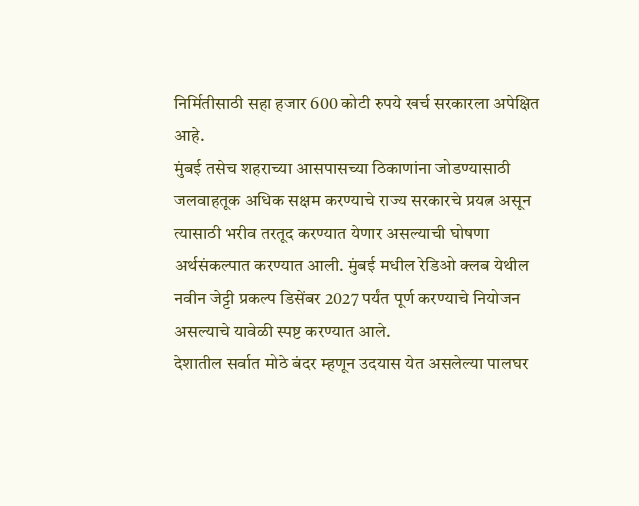निर्मितीसाठी सहा हजार 600 कोटी रुपये खर्च सरकारला अपेक्षित आहे.
मुंबई तसेच शहराच्या आसपासच्या ठिकाणांना जोडण्यासाठी जलवाहतूक अधिक सक्षम करण्याचे राज्य सरकारचे प्रयत्न असून त्यासाठी भरीव तरतूद करण्यात येणार असल्याची घोषणा अर्थसंकल्पात करण्यात आली. मुंबई मधील रेडिओ क्लब येथील नवीन जेट्टी प्रकल्प डिसेंबर 2027 पर्यंत पूर्ण करण्याचे नियोजन असल्याचे यावेळी स्पष्ट करण्यात आले.
देशातील सर्वात मोठे बंदर म्हणून उदयास येत असलेल्या पालघर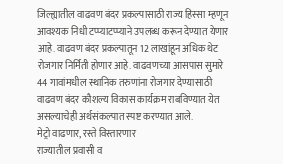जिल्ह्यातील वाढवण बंदर प्रकल्पासाठी राज्य हिस्सा म्हणून आवश्यक निधी टप्प्याटप्प्याने उपलब्ध करून देण्यात येणार आहे. वाढवण बंदर प्रकल्पातून 12 लाखांहून अधिक थेट रोजगार निर्मिती होणार आहे. वाढवणच्या आसपास सुमारे 44 गावांमधील स्थानिक तरुणांना रोजगार देण्यासाठी वाढवण बंदर कौशल्य विकास कार्यक्रम राबविण्यात येत असल्याचेही अर्थसंकल्पात स्पष्ट करण्यात आले.
मेट्रो वाढणार, रस्ते विस्तारणार
राज्यातील प्रवासी व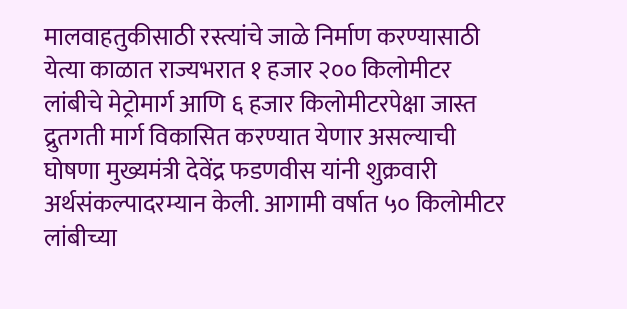मालवाहतुकीसाठी रस्त्यांचे जाळे निर्माण करण्यासाठी येत्या काळात राज्यभरात १ हजार २०० किलोमीटर लांबीचे मेट्रोमार्ग आणि ६ हजार किलोमीटरपेक्षा जास्त द्रुतगती मार्ग विकासित करण्यात येणार असल्याची घोषणा मुख्यमंत्री देवेंद्र फडणवीस यांनी शुक्रवारी अर्थसंकल्पादरम्यान केली. आगामी वर्षात ५० किलोमीटर लांबीच्या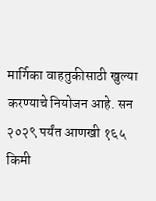मार्गिका वाहतुकीसाठी खुल्या करण्याचे नियोजन आहे. सन २०२९ पर्यंत आणखी १६५ किमी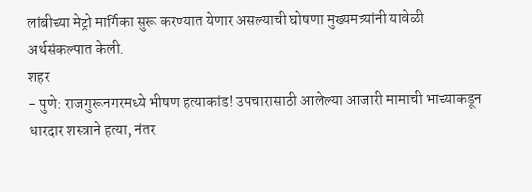लांबीच्या मेट्रो मार्गिका सुरू करण्यात येणार असल्याची घोषणा मुख्यमत्र्यांनी यावेळी अर्थसंकल्पात केली.
शहर
- पुणे: राजगुरूनगरमध्ये भीषण हत्याकांड! उपचारासाठी आलेल्या आजारी मामाची भाच्याकडून धारदार शस्त्राने हत्या, नंतर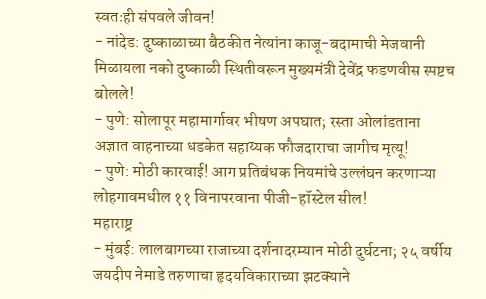स्वतःही संपवले जीवन!
- नांदेड: दुष्काळाच्या बैठकीत नेत्यांना काजू-बदामाची मेजवानी मिळायला नको दुष्काळी स्थितीवरून मुख्यमंत्री देवेंद्र फडणवीस स्पष्टच बोलले!
- पुणे: सोलापूर महामार्गावर भीषण अपघात; रस्ता ओलांडताना अज्ञात वाहनाच्या धडकेत सहाय्यक फौजदाराचा जागीच मृत्यू!
- पुणे: मोठी कारवाई! आग प्रतिबंधक नियमांचे उल्लंघन करणाऱ्या लोहगावमधील ११ विनापरवाना पीजी-हॉस्टेल सील!
महाराष्ट्र
- मुंबई: लालबागच्या राजाच्या दर्शनादरम्यान मोठी दुर्घटना; २५ वर्षीय जयदीप नेमाडे तरुणाचा हृदयविकाराच्या झटक्याने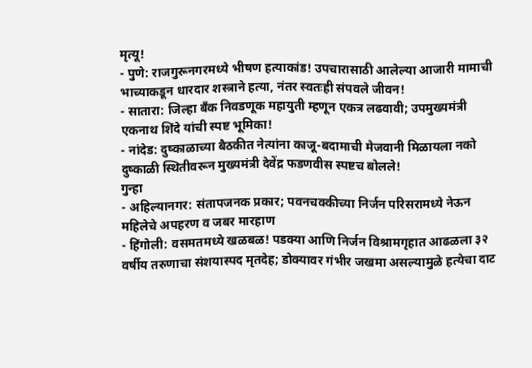मृत्यू!
- पुणे: राजगुरूनगरमध्ये भीषण हत्याकांड! उपचारासाठी आलेल्या आजारी मामाची भाच्याकडून धारदार शस्त्राने हत्या, नंतर स्वतःही संपवले जीवन!
- सातारा: जिल्हा बँक निवडणूक महायुती म्हणून एकत्र लढवावी; उपमुख्यमंत्री एकनाथ शिंदे यांची स्पष्ट भूमिका!
- नांदेड: दुष्काळाच्या बैठकीत नेत्यांना काजू-बदामाची मेजवानी मिळायला नको दुष्काळी स्थितीवरून मुख्यमंत्री देवेंद्र फडणवीस स्पष्टच बोलले!
गुन्हा
- अहिल्यानगर: संतापजनक प्रकार; पवनचक्कीच्या निर्जन परिसरामध्ये नेऊन महिलेचे अपहरण व जबर मारहाण
- हिंगोली: वसमतमध्ये खळबळ! पडक्या आणि निर्जन विश्रामगृहात आढळला ३२ वर्षीय तरुणाचा संशयास्पद मृतदेह; डोक्यावर गंभीर जखमा असल्यामुळे हत्येचा दाट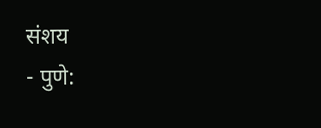संशय
- पुणे: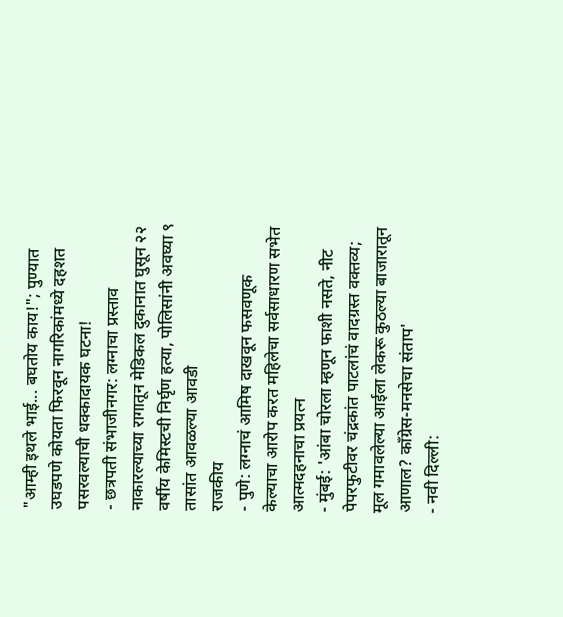"आम्ही इथले भाई... बघतोय काय!"; पुण्यात उघडपणे कोयता फिरवून नागरिकांमध्ये दहशत पसरवल्याची धक्कादायक घटना!
- छत्रपती संभाजीनगर: लग्नाचा प्रस्ताव नाकारल्याच्या रागातून मेडिकल दुकानात घुसून २२ वर्षीय केमिस्टची निर्घृण हत्या, पोलिसांनी अवघ्या ९ तासांत आवळल्या आवडी
राजकीय
- पुणे: लग्नाचं आमिष दाखवून फसवणूक केल्याचा आरोप करत महिलेचा सर्वसाधारण सभेत आत्मदहनाचा प्रयत्न
- मुंबई: 'आंबा चोरला म्हणून फाशी नसते, नीट पेपरफुटीवर चंद्रकांत पाटलांचं वादग्रस्त वक्तव्य; मूल गमावलेल्या आईला लेकरू कुठल्या बाजारातून आणाल? काँग्रेस-मनसेचा संताप'
- नवी दिल्ली: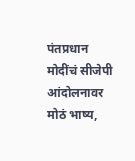पंतप्रधान मोदींचं सीजेपी आंदोलनावर मोठं भाष्य,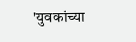'युवकांच्या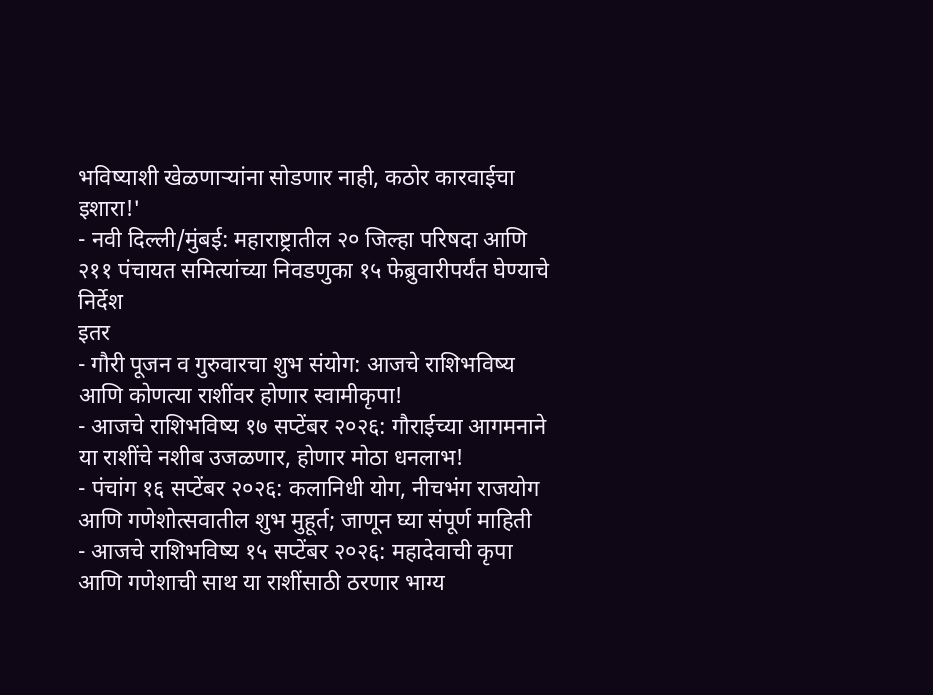भविष्याशी खेळणाऱ्यांना सोडणार नाही, कठोर कारवाईचा इशारा!'
- नवी दिल्ली/मुंबई: महाराष्ट्रातील २० जिल्हा परिषदा आणि २११ पंचायत समित्यांच्या निवडणुका १५ फेब्रुवारीपर्यंत घेण्याचे निर्देश
इतर
- गौरी पूजन व गुरुवारचा शुभ संयोग: आजचे राशिभविष्य आणि कोणत्या राशींवर होणार स्वामीकृपा!
- आजचे राशिभविष्य १७ सप्टेंबर २०२६: गौराईच्या आगमनाने या राशींचे नशीब उजळणार, होणार मोठा धनलाभ!
- पंचांग १६ सप्टेंबर २०२६: कलानिधी योग, नीचभंग राजयोग आणि गणेशोत्सवातील शुभ मुहूर्त; जाणून घ्या संपूर्ण माहिती
- आजचे राशिभविष्य १५ सप्टेंबर २०२६: महादेवाची कृपा आणि गणेशाची साथ या राशींसाठी ठरणार भाग्य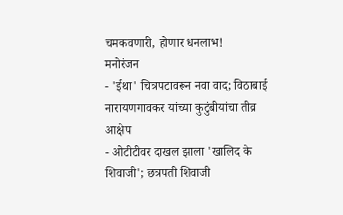चमकवणारी, होणार धनलाभ!
मनोरंजन
- 'ईथा' चित्रपटावरून नवा वाद; विठाबाई नारायणगावकर यांच्या कुटुंबीयांचा तीव्र आक्षेप
- ओटीटीवर दाखल झाला 'खालिद के शिवाजी'; छत्रपती शिवाजी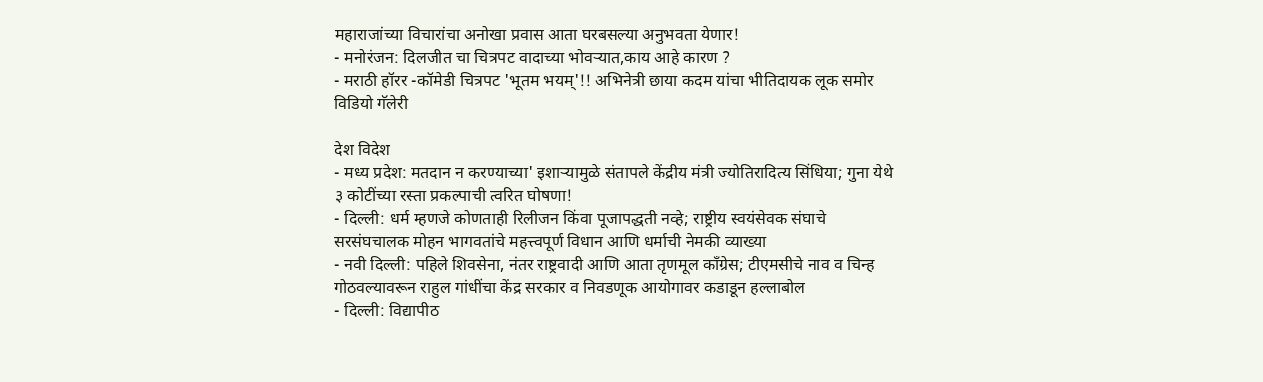महाराजांच्या विचारांचा अनोखा प्रवास आता घरबसल्या अनुभवता येणार!
- मनोरंजन: दिलजीत चा चित्रपट वादाच्या भोवऱ्यात,काय आहे कारण ?
- मराठी हॉरर -कॉमेडी चित्रपट 'भूतम भयम्'!! अभिनेत्री छाया कदम यांचा भीतिदायक लूक समोर
विडियो गॅलेरी

देश विदेश
- मध्य प्रदेश: मतदान न करण्याच्या' इशाऱ्यामुळे संतापले केंद्रीय मंत्री ज्योतिरादित्य सिंधिया; गुना येथे ३ कोटींच्या रस्ता प्रकल्पाची त्वरित घोषणा!
- दिल्ली: धर्म म्हणजे कोणताही रिलीजन किंवा पूजापद्धती नव्हे; राष्ट्रीय स्वयंसेवक संघाचे सरसंघचालक मोहन भागवतांचे महत्त्वपूर्ण विधान आणि धर्माची नेमकी व्याख्या
- नवी दिल्ली: पहिले शिवसेना, नंतर राष्ट्रवादी आणि आता तृणमूल काँग्रेस; टीएमसीचे नाव व चिन्ह गोठवल्यावरून राहुल गांधींचा केंद्र सरकार व निवडणूक आयोगावर कडाडून हल्लाबोल
- दिल्ली: विद्यापीठ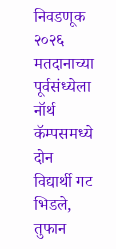निवडणूक २०२६ मतदानाच्या पूर्वसंध्येला नॉर्थ कॅम्पसमध्ये दोन विद्यार्थी गट भिडले, तुफान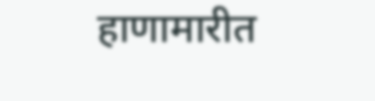हाणामारीत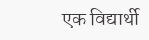एक विद्यार्थी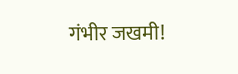गंभीर जखमी!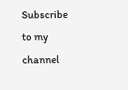Subscribe to my channel